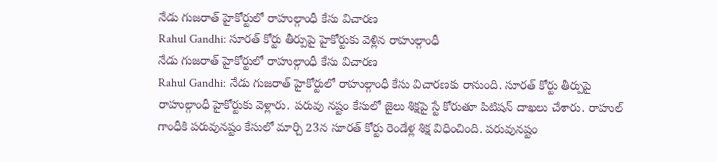నేడు గుజరాత్ హైకోర్టులో రాహుల్గాంధీ కేసు విచారణ
Rahul Gandhi: సూరత్ కోర్టు తీర్పుపై హైకోర్టుకు వెళ్లిన రాహుల్గాంధీ
నేడు గుజరాత్ హైకోర్టులో రాహుల్గాంధీ కేసు విచారణ
Rahul Gandhi: నేడు గుజరాత్ హైకోర్టులో రాహుల్గాంధీ కేసు విచారణకు రానుంది. సూరత్ కోర్టు తీర్పుపై రాహుల్గాంధీ హైకోర్టుకు వెళ్లారు. పరువు నష్టం కేసులో జైలు శిక్షపై స్టే కోరుతూ పిటిషన్ దాఖలు చేశారు. రాహుల్ గాంధీకి పరువునష్టం కేసులో మార్చి 23న సూరత్ కోర్టు రెండేళ్ల శిక్ష విధించింది. పరువునష్టం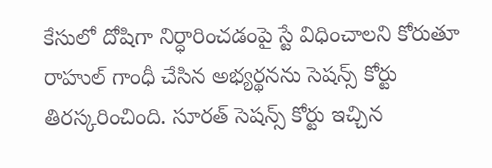కేసులో దోషిగా నిర్ధారించడంపై స్టే విధించాలని కోరుతూ రాహుల్ గాంధీ చేసిన అభ్యర్థనను సెషన్స్ కోర్టు తిరస్కరించింది. సూరత్ సెషన్స్ కోర్టు ఇచ్చిన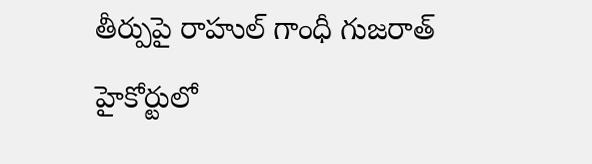తీర్పుపై రాహుల్ గాంధీ గుజరాత్ హైకోర్టులో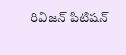రివిజన్ పిటిషన్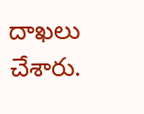దాఖలు చేశారు.